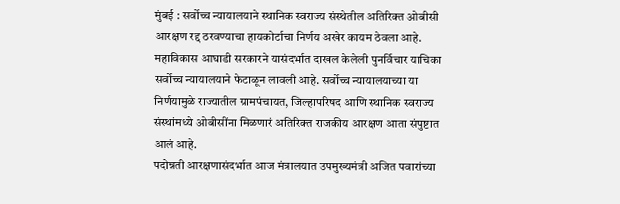मुंबई : सर्वोच्च न्यायालयाने स्थानिक स्वराज्य संस्थेतील अतिरिक्त ओबीसी आरक्षण रद्द ठरवण्याचा हायकोर्टाचा निर्णय अखेर कायम ठेवला आहे. महाविकास आघाडी सरकारने यासंदर्भात दाखल केलेली पुनर्विचार याचिका सर्वोच्च न्यायालयाने फेटाळून लावली आहे. सर्वोच्च न्यायालयाच्या या निर्णयामुळे राज्यातील ग्रामपंचायत, जिल्हापरिषद आणि स्थानिक स्वराज्य संस्थांमध्ये ओबीसींना मिळणारं अतिरिक्त राजकीय आरक्षण आता संपुष्टात आलं आहे.
पदोन्नती आरक्षणासंदर्भात आज मंत्रालयात उपमुख्यमंत्री अजित पवारांच्या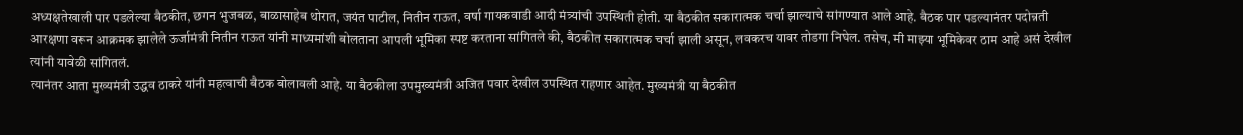अध्यक्षतेखाली पार पडलेल्या बैठकीत, छगन भुजबळ, बाळासाहेब थोरात, जयंत पाटील, नितीन राऊत, वर्षा गायकवाडी आदी मंत्र्यांची उपस्थिती होती. या बैठकीत सकारात्मक चर्चा झाल्याचे सांगण्यात आले आहे. बैठक पार पडल्यानंतर पदोन्नती आरक्षणा वरून आक्रमक झालेले ऊर्जामंत्री नितीन राऊत यांनी माध्यमांशी बोलताना आपली भूमिका स्पष्ट करताना सांगितले की, बैठकीत सकारात्मक चर्चा झाली असून, लवकरच यावर तोडगा निघेल. तसेच, मी माझ्या भूमिकेवर ठाम आहे असं देखील त्यांनी यावेळी सांगितलं.
त्यानंतर आता मुख्यमंत्री उद्धव ठाकरे यांनी महत्वाची बैठक बोलावली आहे. या बैठकीला उपमुख्यमंत्री अजित पवार देखील उपस्थित राहणार आहेत. मुख्यमंत्री या बैठकीत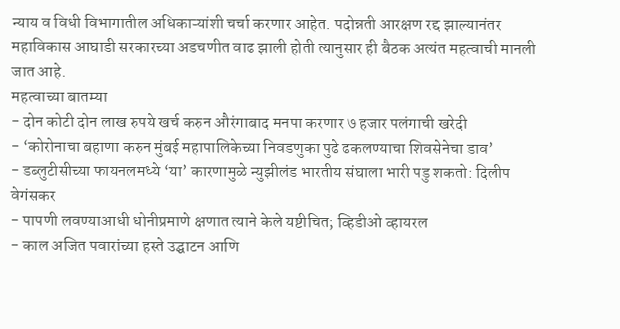न्याय व विधी विभागातील अधिकाऱ्यांशी चर्चा करणार आहेत. पदोन्नती आरक्षण रद्द झाल्यानंतर महाविकास आघाडी सरकारच्या अडचणीत वाढ झाली होती त्यानुसार ही बैठक अत्यंत महत्वाची मानली जात आहे.
महत्वाच्या बातम्या
- दोन कोटी दोन लाख रुपये खर्च करुन औरंगाबाद मनपा करणार ७ हजार पलंगाची खरेदी
- ‘कोरोनाचा बहाणा करुन मुंबई महापालिकेच्या निवडणुका पुढे ढकलण्याचा शिवसेनेचा डाव’
- डब्लुटीसीच्या फायनलमध्ये ‘या’ कारणामुळे न्युझीलंड भारतीय संघाला भारी पडु शकतो: दिलीप वेगंसकर
- पापणी लवण्याआधी धोनीप्रमाणे क्षणात त्याने केले यष्टीचित; व्हिडीओ व्हायरल
- काल अजित पवारांच्या हस्ते उद्घाटन आणि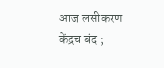आज लसीकरण केंद्रच बंद ;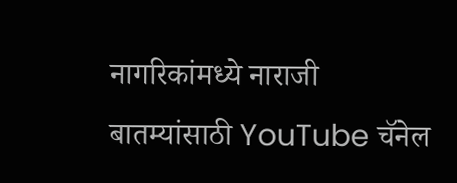नागरिकांमध्ये नाराजी
बातम्यांसाठी YouTube चॅनेल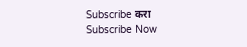Subscribe करा
Subscribe Now